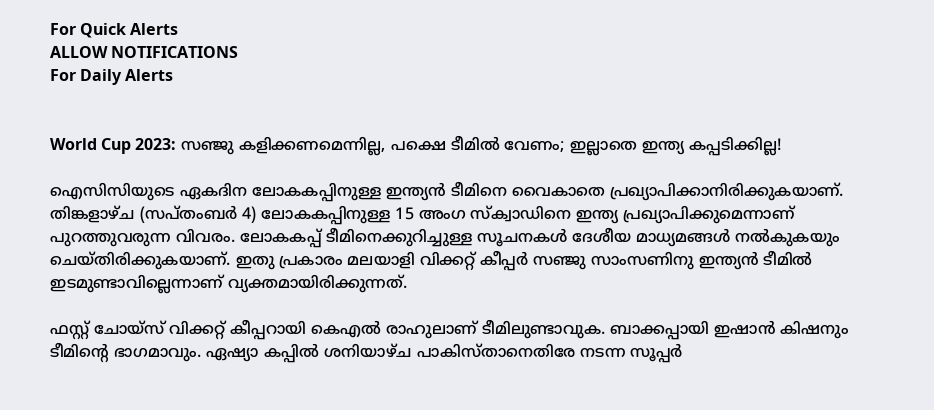For Quick Alerts
ALLOW NOTIFICATIONS
For Daily Alerts


World Cup 2023: സഞ്ജു കളിക്കണമെന്നില്ല, പക്ഷെ ടീമില്‍ വേണം; ഇല്ലാതെ ഇന്ത്യ കപ്പടിക്കില്ല!

ഐസിസിയുടെ ഏകദിന ലോകകപ്പിനുള്ള ഇന്ത്യന്‍ ടീമിനെ വൈകാതെ പ്രഖ്യാപിക്കാനിരിക്കുകയാണ്. തിങ്കളാഴ്ച (സപ്തംബര്‍ 4) ലോകകപ്പിനുള്ള 15 അംഗ സ്‌ക്വാഡിനെ ഇന്ത്യ പ്രഖ്യാപിക്കുമെന്നാണ് പുറത്തുവരുന്ന വിവരം. ലോകകപ്പ് ടീമിനെക്കുറിച്ചുള്ള സൂചനകള്‍ ദേശീയ മാധ്യമങ്ങള്‍ നല്‍കുകയും ചെയ്തിരിക്കുകയാണ്. ഇതു പ്രകാരം മലയാളി വിക്കറ്റ് കീപ്പര്‍ സഞ്ജു സാംസണിനു ഇന്ത്യന്‍ ടീമില്‍ ഇടമുണ്ടാവില്ലെന്നാണ് വ്യക്തമായിരിക്കുന്നത്.

ഫസ്റ്റ് ചോയ്‌സ് വിക്കറ്റ് കീപ്പറായി കെഎല്‍ രാഹുലാണ് ടീമിലുണ്ടാവുക. ബാക്കപ്പായി ഇഷാന്‍ കിഷനും ടീമിന്റെ ഭാഗമാവും. ഏഷ്യാ കപ്പില്‍ ശനിയാഴ്ച പാകിസ്താനെതിരേ നടന്ന സൂപ്പര്‍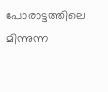പോരാട്ടത്തിലെ മിന്നുന്ന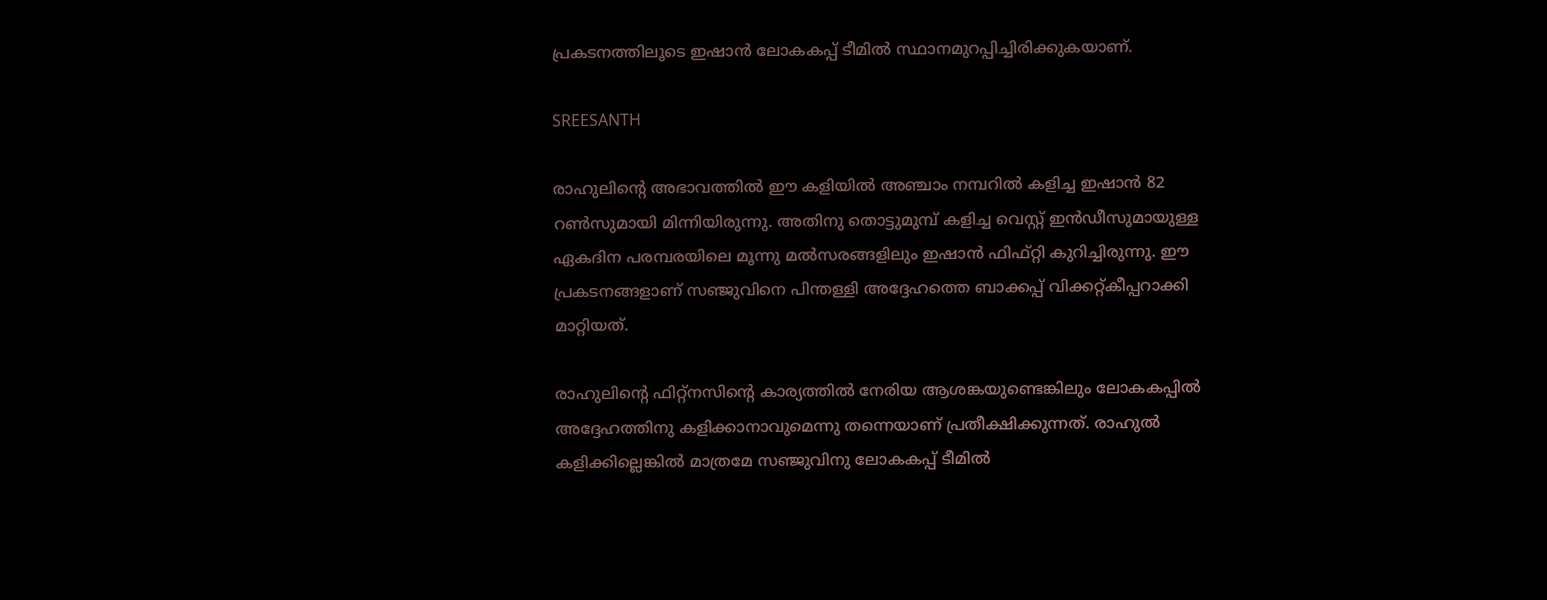പ്രകടനത്തിലൂടെ ഇഷാന്‍ ലോകകപ്പ് ടീമില്‍ സ്ഥാനമുറപ്പിച്ചിരിക്കുകയാണ്.

SREESANTH

രാഹുലിന്റെ അഭാവത്തില്‍ ഈ കളിയില്‍ അഞ്ചാം നമ്പറില്‍ കളിച്ച ഇഷാന്‍ 82 റണ്‍സുമായി മിന്നിയിരുന്നു. അതിനു തൊട്ടുമുമ്പ് കളിച്ച വെസ്റ്റ് ഇന്‍ഡീസുമായുള്ള ഏകദിന പരമ്പരയിലെ മൂന്നു മല്‍സരങ്ങളിലും ഇഷാന്‍ ഫിഫ്റ്റി കുറിച്ചിരുന്നു. ഈ പ്രകടനങ്ങളാണ് സഞ്ജുവിനെ പിന്തള്ളി അദ്ദേഹത്തെ ബാക്കപ്പ് വിക്കറ്റ്കീപ്പറാക്കി മാറ്റിയത്.

രാഹുലിന്റെ ഫിറ്റ്‌നസിന്റെ കാര്യത്തില്‍ നേരിയ ആശങ്കയുണ്ടെങ്കിലും ലോകകപ്പില്‍ അദ്ദേഹത്തിനു കളിക്കാനാവുമെന്നു തന്നെയാണ് പ്രതീക്ഷിക്കുന്നത്. രാഹുല്‍ കളിക്കില്ലെങ്കില്‍ മാത്രമേ സഞ്ജുവിനു ലോകകപ്പ് ടീമില്‍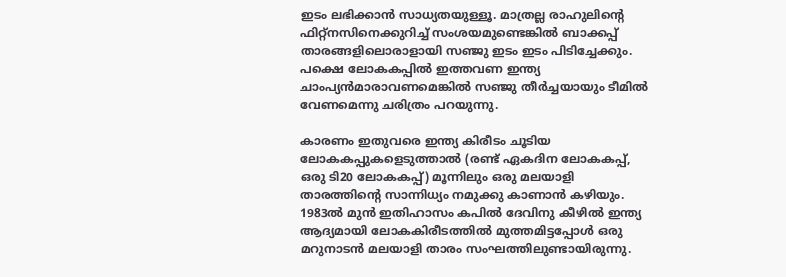ഇടം ലഭിക്കാന്‍ സാധ്യതയുള്ളൂ. മാത്രല്ല രാഹുലിന്റെ ഫിറ്റ്‌നസിനെക്കുറിച്ച് സംശയമുണ്ടെങ്കില്‍ ബാക്കപ്പ് താരങ്ങളിലൊരാളായി സഞ്ജു ഇടം ഇടം പിടിച്ചേക്കും. പക്ഷെ ലോകകപ്പില്‍ ഇത്തവണ ഇന്ത്യ ചാംപ്യന്‍മാരാവണമെങ്കില്‍ സഞ്ജു തീര്‍ച്ചയായും ടീമില്‍ വേണമെന്നു ചരിത്രം പറയുന്നു.

കാരണം ഇതുവരെ ഇന്ത്യ കിരീടം ചൂടിയ ലോകകപ്പുകളെടുത്താല്‍ (രണ്ട് ഏകദിന ലോകകപ്പ്, ഒരു ടി20 ലോകകപ്പ്) മൂന്നിലും ഒരു മലയാളി താരത്തിന്റെ സാന്നിധ്യം നമുക്കു കാണാന്‍ കഴിയും. 1983ല്‍ മുന്‍ ഇതിഹാസം കപില്‍ ദേവിനു കീഴില്‍ ഇന്ത്യ ആദ്യമായി ലോകകിരീടത്തില്‍ മുത്തമിട്ടപ്പോള്‍ ഒരു മറുനാടന്‍ മലയാളി താരം സംഘത്തിലുണ്ടായിരുന്നു.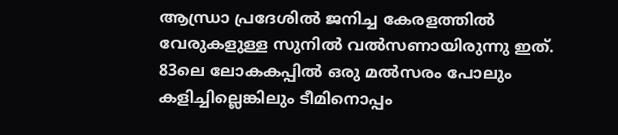ആന്ധ്രാ പ്രദേശില്‍ ജനിച്ച കേരളത്തില്‍ വേരുകളുള്ള സുനില്‍ വല്‍സണായിരുന്നു ഇത്. 83ലെ ലോകകപ്പില്‍ ഒരു മല്‍സരം പോലും കളിച്ചില്ലെങ്കിലും ടീമിനൊപ്പം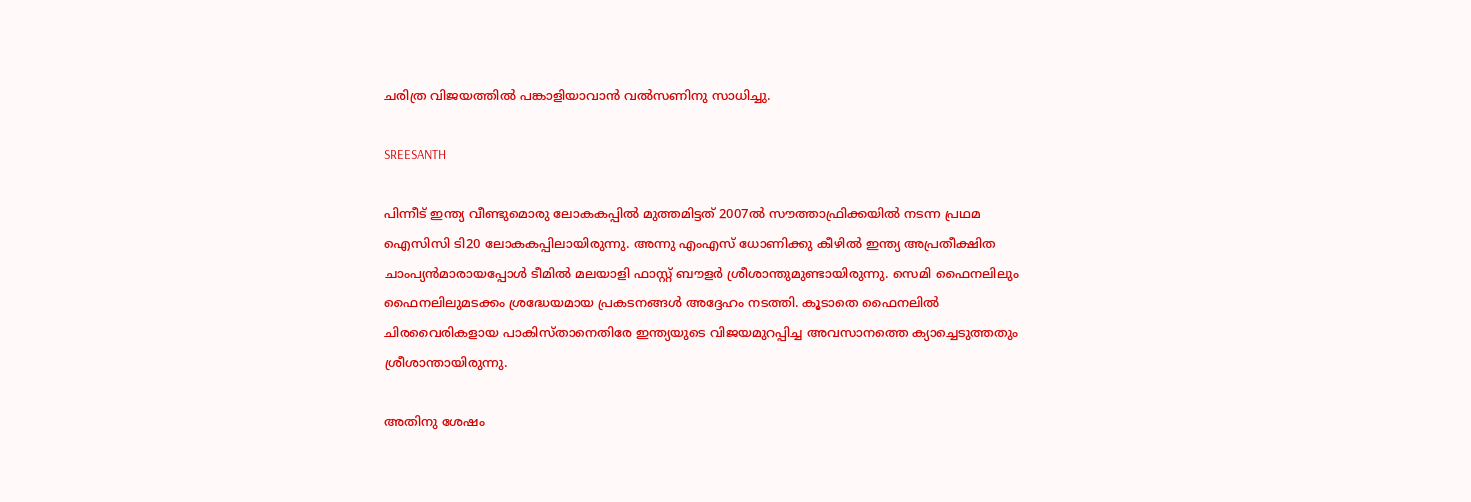ചരിത്ര വിജയത്തില്‍ പങ്കാളിയാവാന്‍ വല്‍സണിനു സാധിച്ചു.

SREESANTH

പിന്നീട് ഇന്ത്യ വീണ്ടുമൊരു ലോകകപ്പില്‍ മുത്തമിട്ടത് 2007ല്‍ സൗത്താഫ്രിക്കയില്‍ നടന്ന പ്രഥമ ഐസിസി ടി20 ലോകകപ്പിലായിരുന്നു. അന്നു എംഎസ് ധോണിക്കു കീഴില്‍ ഇന്ത്യ അപ്രതീക്ഷിത ചാംപ്യന്‍മാരായപ്പോള്‍ ടീമില്‍ മലയാളി ഫാസ്റ്റ് ബൗളര്‍ ശ്രീശാന്തുമുണ്ടായിരുന്നു. സെമി ഫൈനലിലും ഫൈനലിലുമടക്കം ശ്രദ്ധേയമായ പ്രകടനങ്ങള്‍ അദ്ദേഹം നടത്തി. കൂടാതെ ഫൈനലില്‍ ചിരവൈരികളായ പാകിസ്താനെതിരേ ഇന്ത്യയുടെ വിജയമുറപ്പിച്ച അവസാനത്തെ ക്യാച്ചെടുത്തതും ശ്രീശാന്തായിരുന്നു.

അതിനു ശേഷം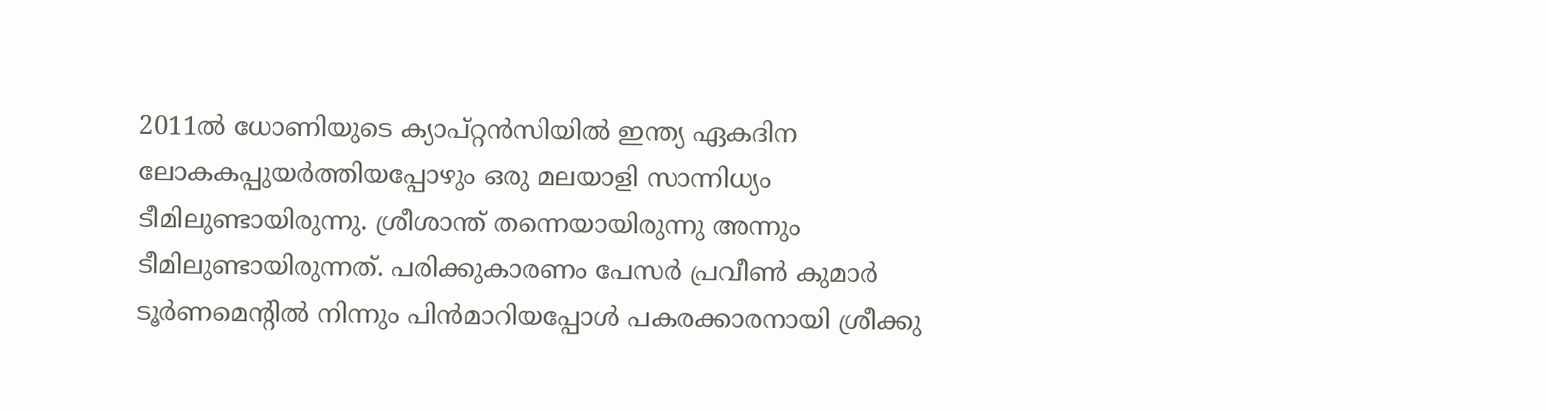2011ല്‍ ധോണിയുടെ ക്യാപ്റ്റന്‍സിയില്‍ ഇന്ത്യ ഏകദിന ലോകകപ്പുയര്‍ത്തിയപ്പോഴും ഒരു മലയാളി സാന്നിധ്യം ടീമിലുണ്ടായിരുന്നു. ശ്രീശാന്ത് തന്നെയായിരുന്നു അന്നും ടീമിലുണ്ടായിരുന്നത്. പരിക്കുകാരണം പേസര്‍ പ്രവീണ്‍ കുമാര്‍ ടൂര്‍ണമെന്റില്‍ നിന്നും പിന്‍മാറിയപ്പോള്‍ പകരക്കാരനായി ശ്രീക്കു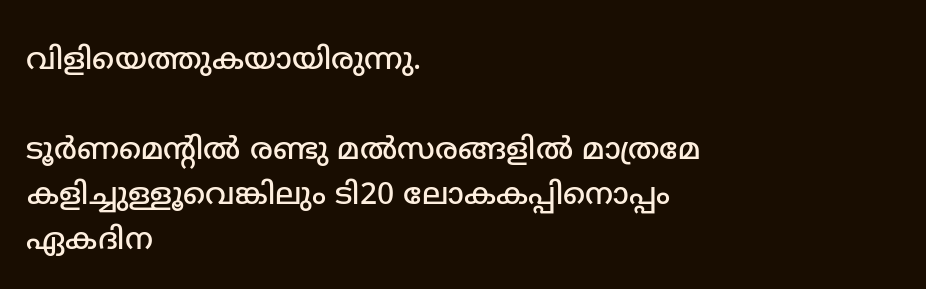വിളിയെത്തുകയായിരുന്നു.

ടൂര്‍ണമെന്റില്‍ രണ്ടു മല്‍സരങ്ങളില്‍ മാത്രമേ കളിച്ചുള്ളൂവെങ്കിലും ടി20 ലോകകപ്പിനൊപ്പം ഏകദിന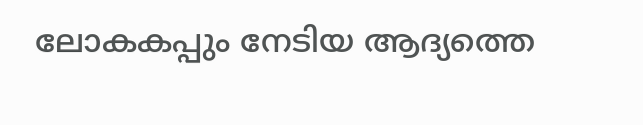ലോകകപ്പും നേടിയ ആദ്യത്തെ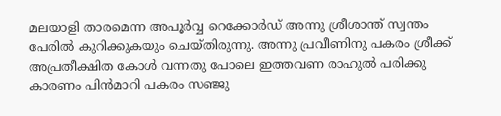മലയാളി താരമെന്ന അപൂര്‍വ്വ റെക്കോര്‍ഡ് അന്നു ശ്രീശാന്ത് സ്വന്തം പേരില്‍ കുറിക്കുകയും ചെയ്തിരുന്നു. അന്നു പ്രവീണിനു പകരം ശ്രീക്ക് അപ്രതീക്ഷിത കോള്‍ വന്നതു പോലെ ഇത്തവണ രാഹുല്‍ പരിക്കു കാരണം പിന്‍മാറി പകരം സഞ്ജു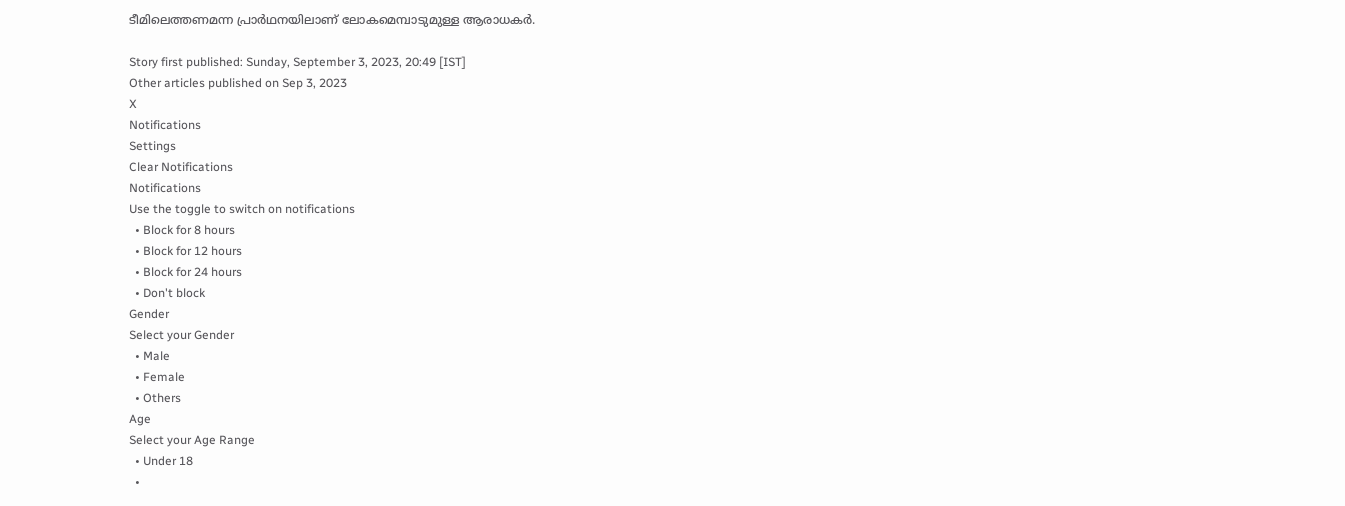ടീമിലെത്തണമന്ന പ്രാര്‍ഥനയിലാണ് ലോകമെമ്പാടുമുള്ള ആരാധകര്‍.

Story first published: Sunday, September 3, 2023, 20:49 [IST]
Other articles published on Sep 3, 2023
X
Notifications
Settings
Clear Notifications
Notifications
Use the toggle to switch on notifications
  • Block for 8 hours
  • Block for 12 hours
  • Block for 24 hours
  • Don't block
Gender
Select your Gender
  • Male
  • Female
  • Others
Age
Select your Age Range
  • Under 18
  •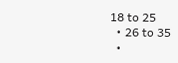18 to 25
  • 26 to 35
  •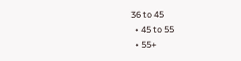36 to 45
  • 45 to 55
  • 55+